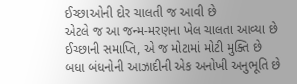ઈચ્છાઓની દોર ચાલતી જ આવી છે
એટલે જ આ જન્મ-મરણના ખેલ ચાલતા આવ્યા છે
ઈચ્છાની સમાપ્તિ, એ જ મોટામાં મોટી મુક્તિ છે
બધા બંધનોની આઝાદીની એક અનોખી અનુભૂતિ છે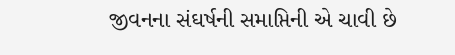જીવનના સંઘર્ષની સમાપ્તિની એ ચાવી છે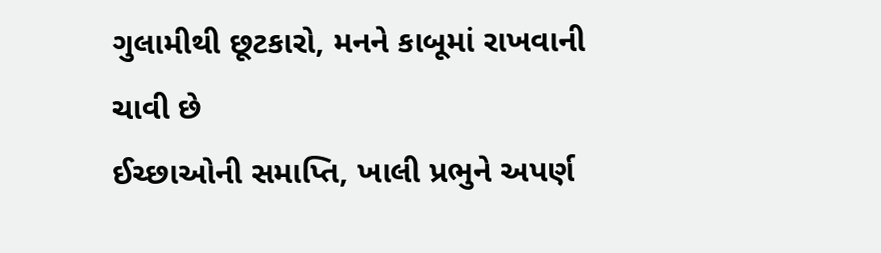ગુલામીથી છૂટકારો, મનને કાબૂમાં રાખવાની ચાવી છે
ઈચ્છાઓની સમાપ્તિ, ખાલી પ્રભુને અપર્ણ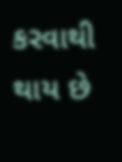કરવાથી થાય છે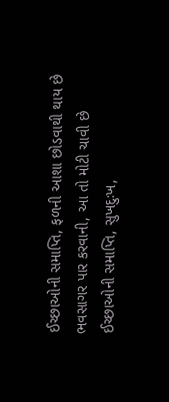ઈચ્છાઓની સમાપ્તિ, ફળની આશા છોડવાથી થાય છે
ભવસાગર પાર કરવાની, આ તો મોટી ચાવી છે
ઈચ્છાઓની સમાપ્તિ, સુખદુઃખ,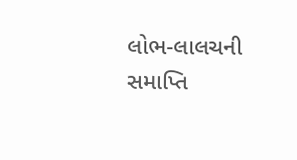લોભ-લાલચની સમાપ્તિ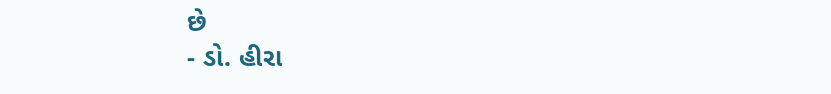છે
- ડો. હીરા